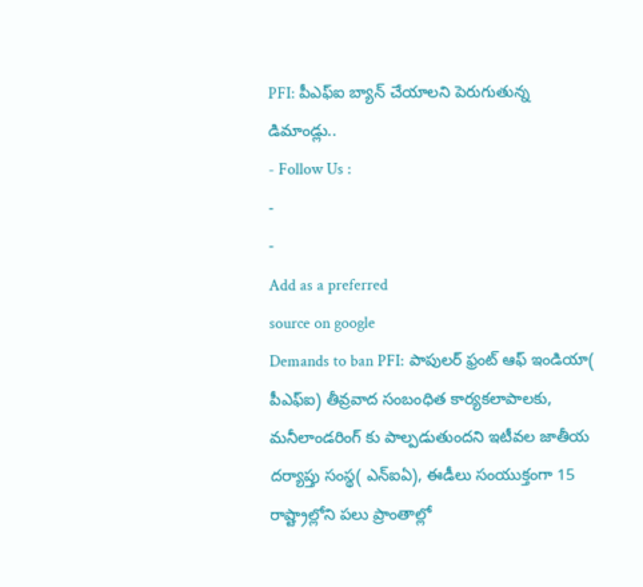PFI: పీఎఫ్ఐ బ్యాన్ చేయాలని పెరుగుతున్న డిమాండ్లు..
- Follow Us :
-
-
Add as a preferred
source on google
Demands to ban PFI: పాపులర్ ఫ్రంట్ ఆఫ్ ఇండియా( పీఎఫ్ఐ) తీవ్రవాద సంబంధిత కార్యకలాపాలకు, మనీలాండరింగ్ కు పాల్పడుతుందని ఇటీవల జాతీయ దర్యాప్తు సంస్థ( ఎన్ఐఏ), ఈడీలు సంయుక్తంగా 15 రాష్ట్రాల్లోని పలు ప్రాంతాల్లో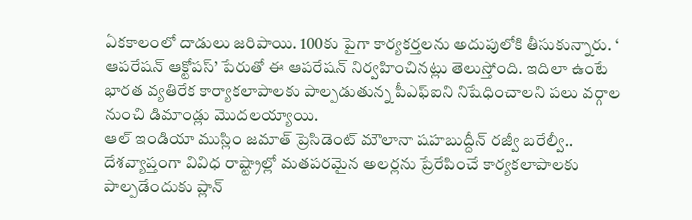ఏకకాలంలో దాడులు జరిపాయి. 100కు పైగా కార్యకర్తలను అదుపులోకి తీసుకున్నారు. ‘ ఆపరేషన్ ఆక్టోపస్’ పేరుతో ఈ ఆపరేషన్ నిర్వహించినట్లు తెలుస్తోంది. ఇదిలా ఉంటే భారత వ్యతిరేక కార్యాకలాపాలకు పాల్పడుతున్న పీఎఫ్ఐని నిషేధించాలని పలు వర్గాల నుంచి డిమాండ్లు మొదలయ్యాయి.
ఆల్ ఇండియా ముస్లిం జమాత్ ప్రెసిడెంట్ మౌలానా షహబుద్దీన్ రజ్వీ బరేల్వీ.. దేశవ్యాప్తంగా వివిధ రాష్ట్రాల్లో మతపరమైన అలర్లను ప్రేరేపించే కార్యకలాపాలకు పాల్పడేందుకు ప్లాన్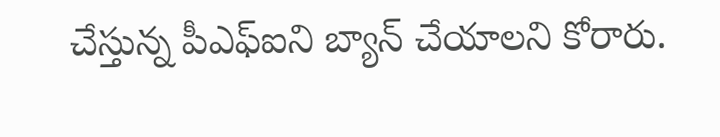చేస్తున్న పీఎఫ్ఐని బ్యాన్ చేయాలని కోరారు.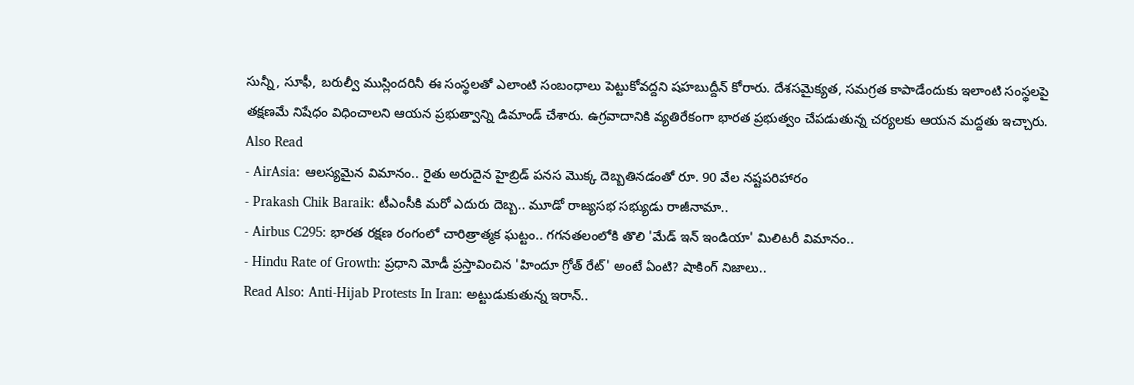సున్నీ, సూఫీ, బరుల్వీ ముస్లిందరినీ ఈ సంస్థలతో ఎలాంటి సంబంధాలు పెట్టుకోవద్దని షహబుద్దీన్ కోరారు. దేశసమైక్యత, సమగ్రత కాపాడేందుకు ఇలాంటి సంస్థలపై తక్షణమే నిషేధం విధించాలని ఆయన ప్రభుత్వాన్ని డిమాండ్ చేశారు. ఉగ్రవాదానికి వ్యతిరేకంగా భారత ప్రభుత్వం చేపడుతున్న చర్యలకు ఆయన మద్దతు ఇచ్చారు.
Also Read
- AirAsia: ఆలస్యమైన విమానం.. రైతు అరుదైన హైబ్రిడ్ పనస మొక్క దెబ్బతినడంతో రూ. 90 వేల నష్టపరిహారం
- Prakash Chik Baraik: టీఎంసీకి మరో ఎదురు దెబ్బ.. మూడో రాజ్యసభ సభ్యుడు రాజీనామా..
- Airbus C295: భారత రక్షణ రంగంలో చారిత్రాత్మక ఘట్టం.. గగనతలంలోకి తొలి 'మేడ్ ఇన్ ఇండియా' మిలిటరీ విమానం..
- Hindu Rate of Growth: ప్రధాని మోడీ ప్రస్తావించిన 'హిందూ గ్రోత్ రేట్' అంటే ఏంటి? షాకింగ్ నిజాలు..
Read Also: Anti-Hijab Protests In Iran: అట్టుడుకుతున్న ఇరాన్..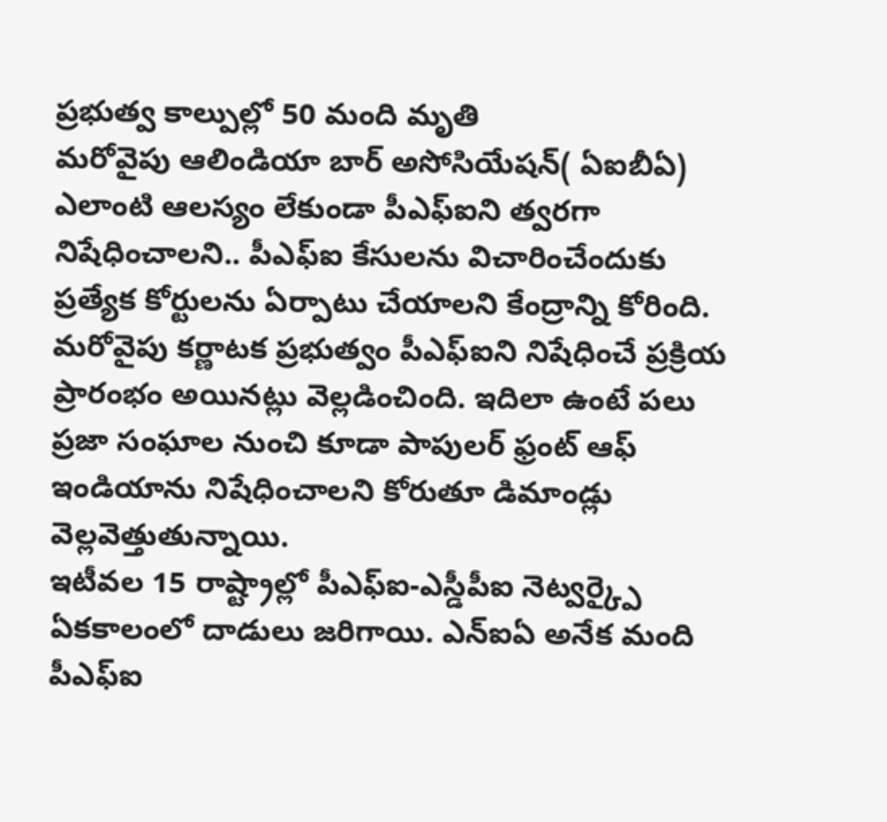ప్రభుత్వ కాల్పుల్లో 50 మంది మృతి
మరోవైపు ఆలిండియా బార్ అసోసియేషన్( ఏఐబీఏ) ఎలాంటి ఆలస్యం లేకుండా పీఎఫ్ఐని త్వరగా నిషేధించాలని.. పీఎఫ్ఐ కేసులను విచారించేందుకు ప్రత్యేక కోర్టులను ఏర్పాటు చేయాలని కేంద్రాన్ని కోరింది. మరోవైపు కర్ణాటక ప్రభుత్వం పీఎఫ్ఐని నిషేధించే ప్రక్రియ ప్రారంభం అయినట్లు వెల్లడించింది. ఇదిలా ఉంటే పలు ప్రజా సంఘాల నుంచి కూడా పాపులర్ ఫ్రంట్ ఆఫ్ ఇండియాను నిషేధించాలని కోరుతూ డిమాండ్లు వెల్లవెత్తుతున్నాయి.
ఇటీవల 15 రాష్ట్రాల్లో పీఎఫ్ఐ-ఎస్డీపీఐ నెట్వర్క్పై ఏకకాలంలో దాడులు జరిగాయి. ఎన్ఐఏ అనేక మంది పీఎఫ్ఐ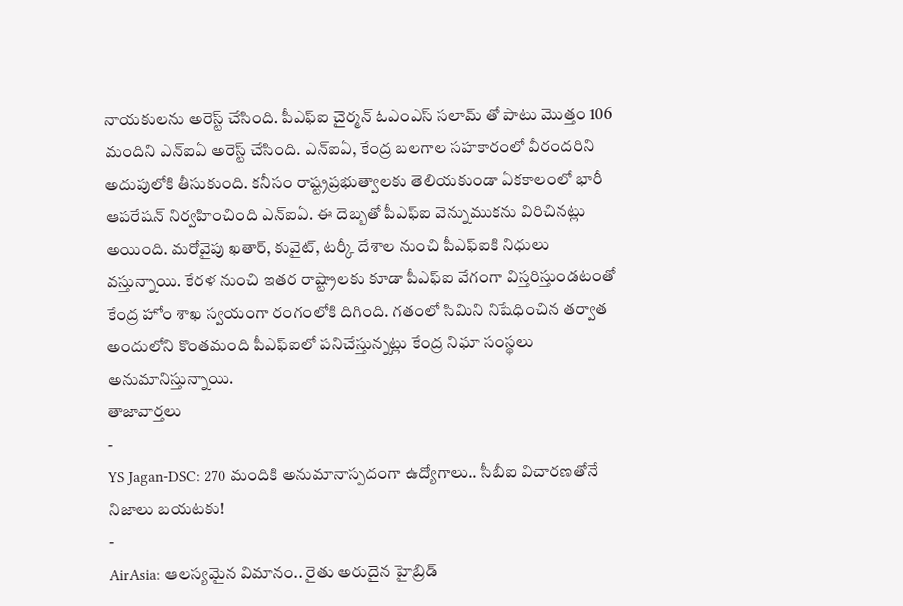నాయకులను అరెస్ట్ చేసింది. పీఎఫ్ఐ చైర్మన్ ఓఎంఎస్ సలామ్ తో పాటు మొత్తం 106 మందిని ఎన్ఐఏ అరెస్ట్ చేసింది. ఎన్ఐఏ, కేంద్ర బలగాల సహకారంలో వీరందరిని అదుపులోకి తీసుకుంది. కనీసం రాష్ట్రప్రభుత్వాలకు తెలియకుండా ఏకకాలంలో భారీ ఆపరేషన్ నిర్వహించింది ఎన్ఐఏ. ఈ దెబ్బతో పీఎఫ్ఐ వెన్నుముకను విరిచినట్లు అయింది. మరోవైపు ఖతార్, కువైట్, టర్కీ దేశాల నుంచి పీఎఫ్ఐకి నిధులు వస్తున్నాయి. కేరళ నుంచి ఇతర రాష్ట్రాలకు కూడా పీఎఫ్ఐ వేగంగా విస్తరిస్తుండటంతో కేంద్ర హోం శాఖ స్వయంగా రంగంలోకి దిగింది. గతంలో సిమిని నిషేధించిన తర్వాత అందులోని కొంతమంది పీఎఫ్ఐలో పనిచేస్తున్నట్లు కేంద్ర నిఘా సంస్థలు అనుమానిస్తున్నాయి.
తాజావార్తలు
-
YS Jagan-DSC: 270 మందికి అనుమానాస్పదంగా ఉద్యోగాలు.. సీబీఐ విచారణతోనే నిజాలు బయటకు!
-
AirAsia: ఆలస్యమైన విమానం.. రైతు అరుదైన హైబ్రిడ్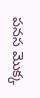పనస మొక్క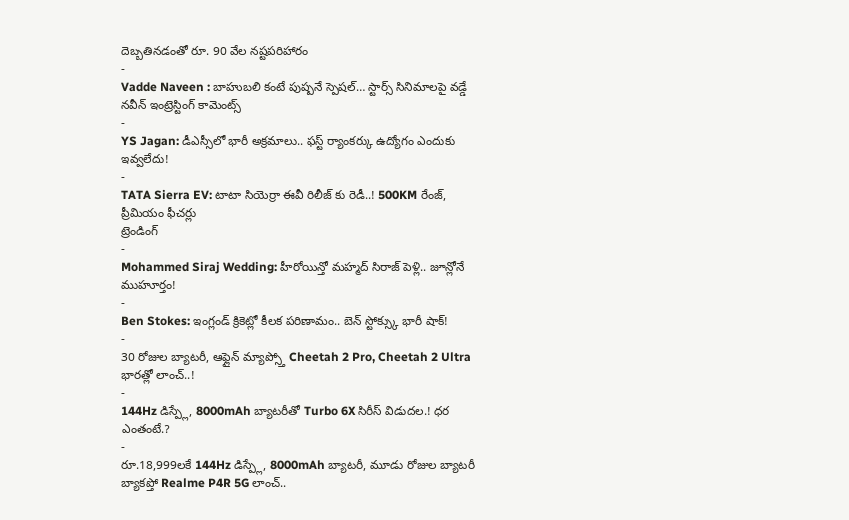దెబ్బతినడంతో రూ. 90 వేల నష్టపరిహారం
-
Vadde Naveen : బాహుబలి కంటే పుష్పనే స్పెషల్… స్టార్స్ సినిమాలపై వడ్డే నవీన్ ఇంట్రెస్టింగ్ కామెంట్స్
-
YS Jagan: డీఎస్సీలో భారీ అక్రమాలు.. ఫస్ట్ ర్యాంకర్కు ఉద్యోగం ఎందుకు ఇవ్వలేదు!
-
TATA Sierra EV: టాటా సియెర్రా ఈవీ రిలీజ్ కు రెడీ..! 500KM రేంజ్, ప్రీమియం ఫీచర్లు
ట్రెండింగ్
-
Mohammed Siraj Wedding: హీరోయిన్తో మహ్మద్ సిరాజ్ పెళ్లి.. జూన్లోనే ముహూర్తం!
-
Ben Stokes: ఇంగ్లండ్ క్రికెట్లో కీలక పరిణామం.. బెన్ స్టోక్స్కు భారీ షాక్!
-
30 రోజుల బ్యాటరీ, ఆఫ్లైన్ మ్యాప్స్తో Cheetah 2 Pro, Cheetah 2 Ultra భారత్లో లాంచ్..!
-
144Hz డిస్ప్లే, 8000mAh బ్యాటరీతో Turbo 6X సిరీస్ విడుదల.! ధర ఎంతంటే.?
-
రూ.18,999లకే 144Hz డిస్ప్లే, 8000mAh బ్యాటరీ, మూడు రోజుల బ్యాటరీ బ్యాకప్తో Realme P4R 5G లాంచ్..